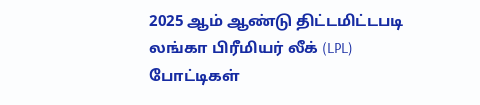2025 ஆம் ஆண்டு திட்டமிட்டபடி லங்கா பிரீமியர் லீக் (LPL) போட்டிகள்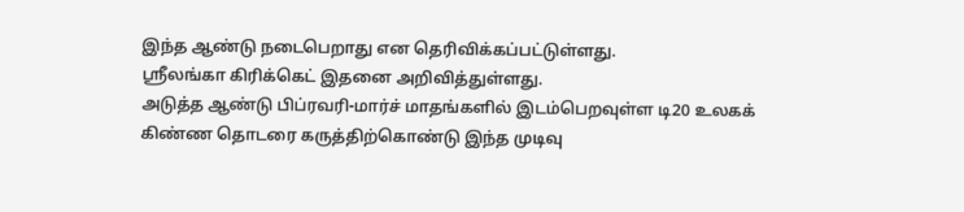இந்த ஆண்டு நடைபெறாது என தெரிவிக்கப்பட்டுள்ளது.
ஸ்ரீலங்கா கிரிக்கெட் இதனை அறிவித்துள்ளது.
அடுத்த ஆண்டு பிப்ரவரி-மார்ச் மாதங்களில் இடம்பெறவுள்ள டி20 உலகக் கிண்ண தொடரை கருத்திற்கொண்டு இந்த முடிவு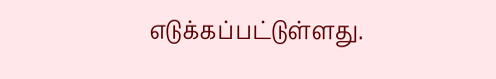எடுக்கப்பட்டுள்ளது.